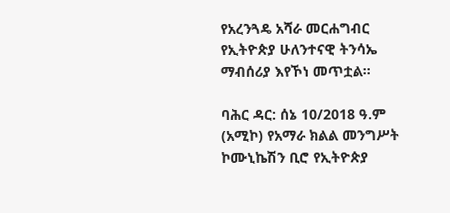የአረንጓዴ አሻራ መርሐግብር የኢትዮጵያ ሁለንተናዊ ትንሳኤ ማብሰሪያ እየኾነ መጥቷል።

ባሕር ዳር: ሰኔ 10/2018 ዓ.ም (አሚኮ) የአማራ ክልል መንግሥት ኮሙኒኬሽን ቢሮ የኢትዮጵያ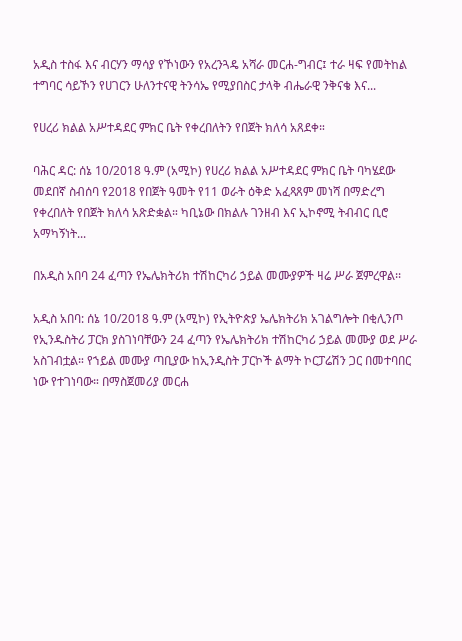አዲስ ተስፋ እና ብርሃን ማሳያ የኾነውን የአረንጓዴ አሻራ መርሐ-ግብር፤ ተራ ዛፍ የመትከል ተግባር ሳይኾን የሀገርን ሁለንተናዊ ትንሳኤ የሚያበስር ታላቅ ብሔራዊ ንቅናቄ እና...

የሀረሪ ክልል አሥተዳደር ምክር ቤት የቀረበለትን የበጀት ክለሳ አጸደቀ።

ባሕር ዳር: ሰኔ 10/2018 ዓ.ም (አሚኮ) የሀረሪ ክልል አሥተዳደር ምክር ቤት ባካሄደው መደበኛ ስብሰባ የ2018 የበጀት ዓመት የ11 ወራት ዕቅድ አፈጻጸም መነሻ በማድረግ የቀረበለት የበጀት ክለሳ አጽድቋል። ካቢኔው በክልሉ ገንዘብ እና ኢኮኖሚ ትብብር ቢሮ አማካኝነት...

በአዲስ አበባ 24 ፈጣን የኤሌክትሪክ ተሽከርካሪ ኃይል መሙያዎች ዛሬ ሥራ ጀምረዋል፡፡

አዲስ አበባ: ሰኔ 10/2018 ዓ.ም (አሚኮ) የኢትዮጵያ ኤሌክትሪክ አገልግሎት በቂሊንጦ የኢንዱስትሪ ፓርክ ያስገነባቸውን 24 ፈጣን የኤሌክትሪክ ተሽከርካሪ ኃይል መሙያ ወደ ሥራ አስገብቷል። የኀይል መሙያ ጣቢያው ከኢንዲስት ፓርኮች ልማት ኮርፓሬሽን ጋር በመተባበር ነው የተገነባው። በማስጀመሪያ መርሐ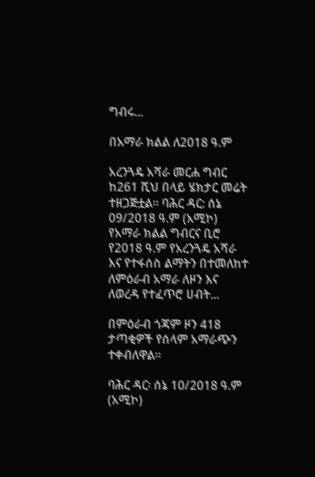ግብሩ...

በአማራ ክልል ለ2018 ዓ.ም

አረንጓዴ አሻራ መርሐ ግብር ከ261 ሺህ በላይ ሄክታር መሬት ተዘጋጅቷል። ባሕር ዳር: ሰኔ 09/2018 ዓ.ም (አሚኮ) የአማራ ክልል ግብርና ቢሮ የ2018 ዓ.ም የአረንጓዴ አሻራ እና የተፋሰስ ልማትን በተመለከተ ለምዕራብ አማራ ለዞን እና ለወረዳ የተፈጥሮ ሀብት...

በምዕራብ ጎጃም ዞን 418 ታጣቂዎች የሰላም አማራጭን ተቀብለዋል።

ባሕር ዳር፡ ሰኔ 10/2018 ዓ.ም (አሚኮ)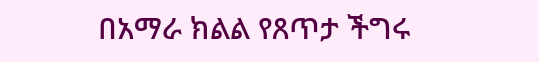በአማራ ክልል የጸጥታ ችግሩ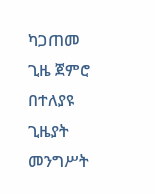ካጋጠመ ጊዜ ጀምሮ በተለያዩ ጊዜያት መንግሥት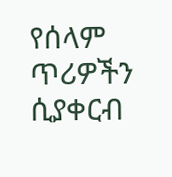የሰላም ጥሪዎችን ሲያቀርብ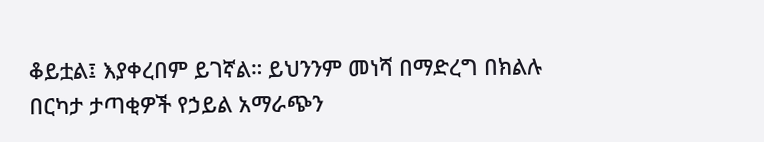ቆይቷል፤ እያቀረበም ይገኛል። ይህንንም መነሻ በማድረግ በክልሉ በርካታ ታጣቂዎች የኃይል አማራጭን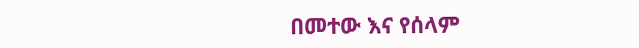በመተው እና የሰላም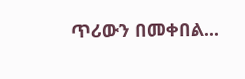ጥሪውን በመቀበል...